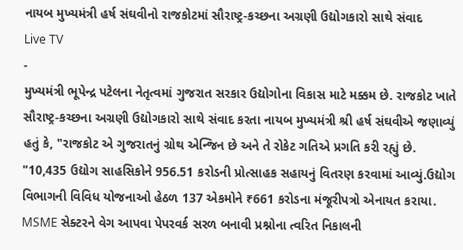નાયબ મુખ્યમંત્રી હર્ષ સંઘવીનો રાજકોટમાં સૌરાષ્ટ્ર-કચ્છના અગ્રણી ઉદ્યોગકારો સાથે સંવાદ
Live TV
-
મુખ્યમંત્રી ભૂપેન્દ્ર પટેલના નેતૃત્વમાં ગુજરાત સરકાર ઉદ્યોગોના વિકાસ માટે મક્કમ છે. રાજકોટ ખાતે સૌરાષ્ટ્ર-કચ્છના અગ્રણી ઉદ્યોગકારો સાથે સંવાદ કરતા નાયબ મુખ્યમંત્રી શ્રી હર્ષ સંઘવીએ જણાવ્યું હતું કે, "રાજકોટ એ ગુજરાતનું ગ્રોથ એન્જિન છે અને તે રોકેટ ગતિએ પ્રગતિ કરી રહ્યું છે.
"10,435 ઉદ્યોગ સાહસિકોને 956.51 કરોડની પ્રોત્સાહક સહાયનું વિતરણ કરવામાં આવ્યું.ઉદ્યોગ વિભાગની વિવિધ યોજનાઓ હેઠળ 137 એકમોને ₹661 કરોડના મંજૂરીપત્રો એનાયત કરાયા. MSME સેક્ટરને વેગ આપવા પેપરવર્ક સરળ બનાવી પ્રશ્નોના ત્વરિત નિકાલની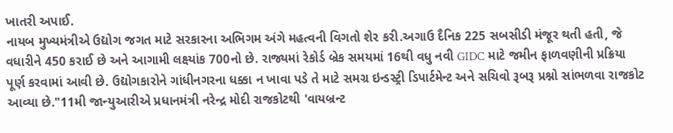ખાતરી અપાઈ.
નાયબ મુખ્યમંત્રીએ ઉદ્યોગ જગત માટે સરકારના અભિગમ અંગે મહત્વની વિગતો શેર કરી.અગાઉ દૈનિક 225 સબસીડી મંજૂર થતી હતી, જે વધારીને 450 કરાઈ છે અને આગામી લક્ષ્યાંક 700નો છે. રાજ્યમાં રેકોર્ડ બ્રેક સમયમાં 16થી વધુ નવી GIDC માટે જમીન ફાળવણીની પ્રક્રિયા પૂર્ણ કરવામાં આવી છે. ઉદ્યોગકારોને ગાંધીનગરના ધક્કા ન ખાવા પડે તે માટે સમગ્ર ઇન્ડસ્ટ્રી ડિપાર્ટમેન્ટ અને સચિવો રૂબરૂ પ્રશ્નો સાંભળવા રાજકોટ આવ્યા છે."11મી જાન્યુઆરીએ પ્રધાનમંત્રી નરેન્દ્ર મોદી રાજકોટથી 'વાયબ્રન્ટ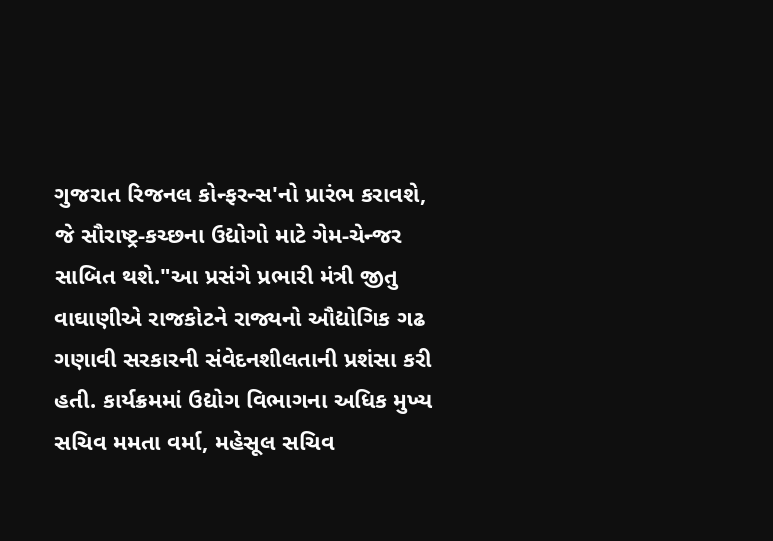ગુજરાત રિજનલ કોન્ફરન્સ'નો પ્રારંભ કરાવશે, જે સૌરાષ્ટ્ર-કચ્છના ઉદ્યોગો માટે ગેમ-ચેન્જર સાબિત થશે."આ પ્રસંગે પ્રભારી મંત્રી જીતુ વાઘાણીએ રાજકોટને રાજ્યનો ઔદ્યોગિક ગઢ ગણાવી સરકારની સંવેદનશીલતાની પ્રશંસા કરી હતી. કાર્યક્રમમાં ઉદ્યોગ વિભાગના અધિક મુખ્ય સચિવ મમતા વર્મા, મહેસૂલ સચિવ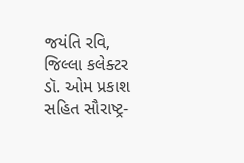જયંતિ રવિ, જિલ્લા કલેક્ટર ડૉ. ઓમ પ્રકાશ સહિત સૌરાષ્ટ્ર-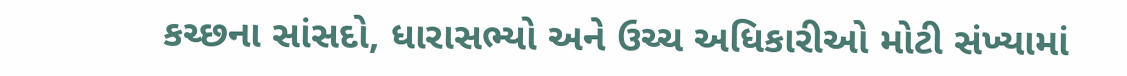કચ્છના સાંસદો, ધારાસભ્યો અને ઉચ્ચ અધિકારીઓ મોટી સંખ્યામાં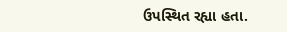ઉપસ્થિત રહ્યા હતા.